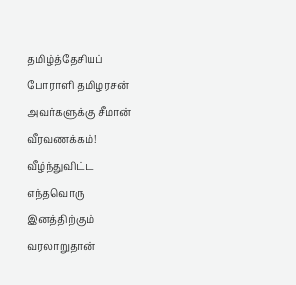தமிழ்த்தேசியப் போராளி தமிழரசன் அவர்களுக்கு சீமான் வீரவணக்கம்!
வீழ்ந்துவிட்ட எந்தவொரு இனத்திற்கும் வரலாறுதான்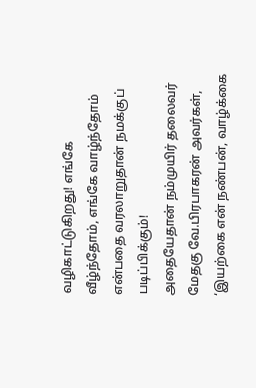வழிகாட்டுகிறது! எங்கே வீழ்ந்தோம், எங்கே வாழ்ந்தோம் என்பதை வரலாறுதான் நமக்குப் படிப்பிக்கும்!
அதையேதான் நம்முயிர் தலைவர் மேதகு வே.பிரபாகரன் அவர்கள், ‘இயற்கை என் நண்பன், வாழ்க்கை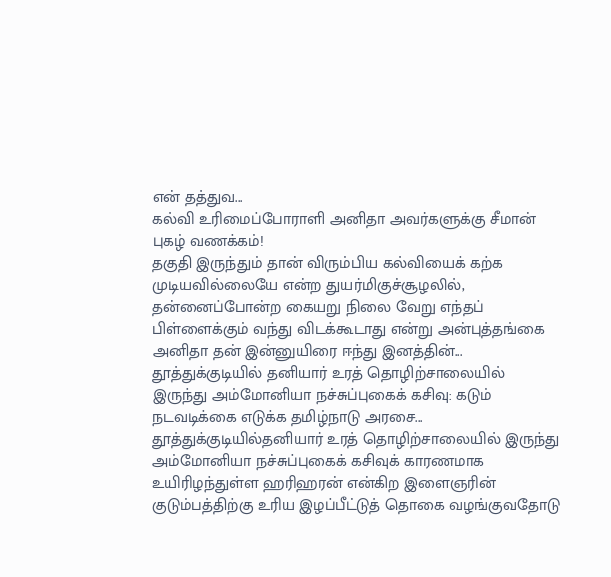என் தத்துவ...
கல்வி உரிமைப்போராளி அனிதா அவர்களுக்கு சீமான் புகழ் வணக்கம்!
தகுதி இருந்தும் தான் விரும்பிய கல்வியைக் கற்க முடியவில்லையே என்ற துயர்மிகுச்சூழலில், தன்னைப்போன்ற கையறு நிலை வேறு எந்தப் பிள்ளைக்கும் வந்து விடக்கூடாது என்று அன்புத்தங்கை அனிதா தன் இன்னுயிரை ஈந்து இனத்தின்...
தூத்துக்குடியில் தனியார் உரத் தொழிற்சாலையில் இருந்து அம்மோனியா நச்சுப்புகைக் கசிவு: கடும் நடவடிக்கை எடுக்க தமிழ்நாடு அரசை...
தூத்துக்குடியில்தனியார் உரத் தொழிற்சாலையில் இருந்து அம்மோனியா நச்சுப்புகைக் கசிவுக் காரணமாக உயிரிழந்துள்ள ஹரிஹரன் என்கிற இளைஞரின் குடும்பத்திற்கு உரிய இழப்பீட்டுத் தொகை வழங்குவதோடு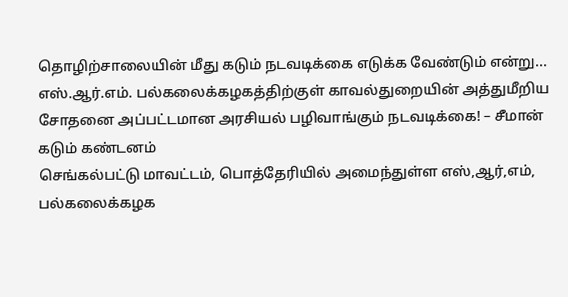தொழிற்சாலையின் மீது கடும் நடவடிக்கை எடுக்க வேண்டும் என்று...
எஸ்.ஆர்.எம். பல்கலைக்கழகத்திற்குள் காவல்துறையின் அத்துமீறிய சோதனை அப்பட்டமான அரசியல் பழிவாங்கும் நடவடிக்கை! – சீமான் கடும் கண்டனம்
செங்கல்பட்டு மாவட்டம், பொத்தேரியில் அமைந்துள்ள எஸ்,ஆர்,எம், பல்கலைக்கழக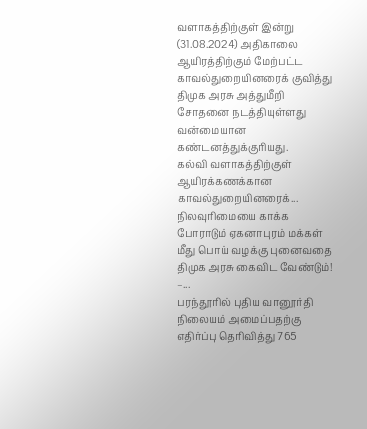வளாகத்திற்குள் இன்று (31.08.2024) அதிகாலை ஆயிரத்திற்கும் மேற்பட்ட காவல்துறையினரைக் குவித்து திமுக அரசு அத்துமீறி சோதனை நடத்தியுள்ளது வன்மையான கண்டனத்துக்குரியது.
கல்வி வளாகத்திற்குள் ஆயிரக்கணக்கான காவல்துறையினரைக்...
நிலவுரிமையை காக்க போராடும் ஏகனாபுரம் மக்கள் மீது பொய் வழக்கு புனைவதை திமுக அரசு கைவிட வேண்டும்! –...
பரந்தூரில் புதிய வானூர்தி நிலையம் அமைப்பதற்கு எதிர்ப்பு தெரிவித்து 765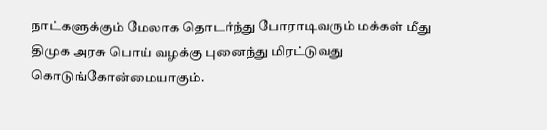நாட்களுக்கும் மேலாக தொடர்ந்து போராடிவரும் மக்கள் மீது திமுக அரசு பொய் வழக்கு புனைந்து மிரட்டுவது கொடுங்கோன்மையாகும்.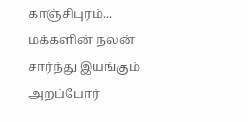காஞ்சிபுரம்...
மக்களின் நலன் சார்ந்து இயங்கும் அறப்போர்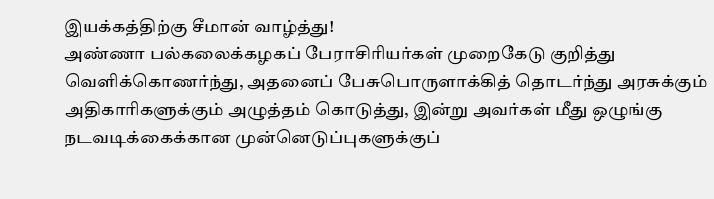இயக்கத்திற்கு சீமான் வாழ்த்து!
அண்ணா பல்கலைக்கழகப் பேராசிரியர்கள் முறைகேடு குறித்து வெளிக்கொணர்ந்து, அதனைப் பேசுபொருளாக்கித் தொடர்ந்து அரசுக்கும் அதிகாரிகளுக்கும் அழுத்தம் கொடுத்து, இன்று அவர்கள் மீது ஒழுங்கு நடவடிக்கைக்கான முன்னெடுப்புகளுக்குப்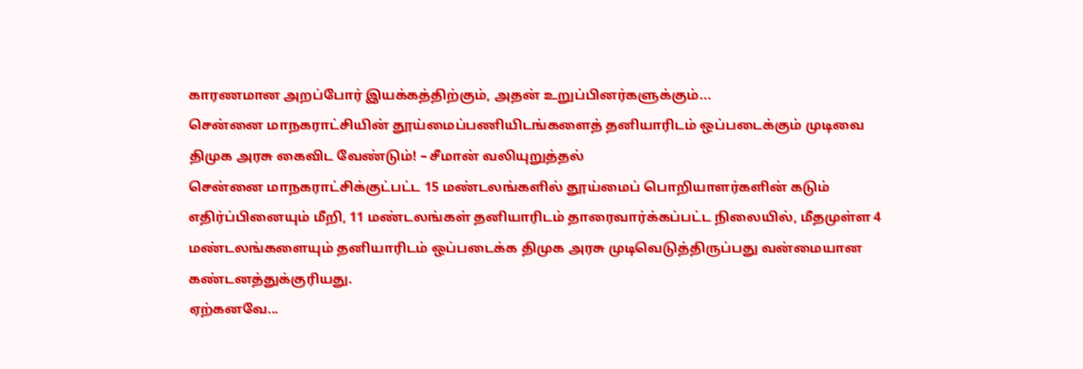காரணமான அறப்போர் இயக்கத்திற்கும், அதன் உறுப்பினர்களுக்கும்...
சென்னை மாநகராட்சியின் தூய்மைப்பணியிடங்களைத் தனியாரிடம் ஒப்படைக்கும் முடிவை திமுக அரசு கைவிட வேண்டும்! – சீமான் வலியுறுத்தல்
சென்னை மாநகராட்சிக்குட்பட்ட 15 மண்டலங்களில் தூய்மைப் பொறியாளர்களின் கடும் எதிர்ப்பினையும் மீறி, 11 மண்டலங்கள் தனியாரிடம் தாரைவார்க்கப்பட்ட நிலையில், மீதமுள்ள 4 மண்டலங்களையும் தனியாரிடம் ஒப்படைக்க திமுக அரசு முடிவெடுத்திருப்பது வன்மையான கண்டனத்துக்குரியது.
ஏற்கனவே...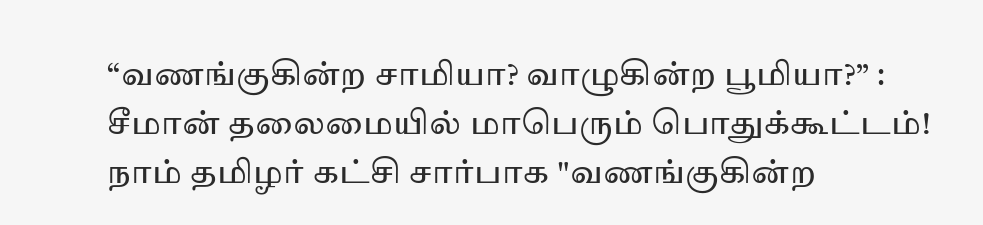“வணங்குகின்ற சாமியா? வாழுகின்ற பூமியா?” : சீமான் தலைமையில் மாபெரும் பொதுக்கூட்டம்!
நாம் தமிழர் கட்சி சார்பாக "வணங்குகின்ற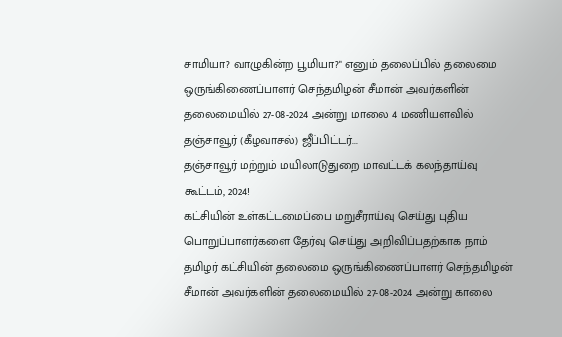சாமியா? வாழுகின்ற பூமியா?" எனும் தலைப்பில் தலைமை ஒருங்கிணைப்பாளர் செந்தமிழன் சீமான் அவர்களின் தலைமையில் 27-08-2024 அன்று மாலை 4 மணியளவில் தஞ்சாவூர் (கீழவாசல்) ஜீப்பிட்டர்...
தஞ்சாவூர் மற்றும் மயிலாடுதுறை மாவட்டக் கலந்தாய்வு கூட்டம், 2024!
கட்சியின் உள்கட்டமைப்பை மறுசீராய்வு செய்து புதிய பொறுப்பாளர்களை தேர்வு செய்து அறிவிப்பதற்காக நாம் தமிழர் கட்சியின் தலைமை ஒருங்கிணைப்பாளர் செந்தமிழன் சீமான் அவர்களின் தலைமையில் 27-08-2024 அன்று காலை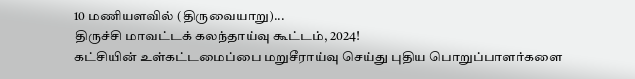10 மணியளவில் (திருவையாறு)...
திருச்சி மாவட்டக் கலந்தாய்வு கூட்டம், 2024!
கட்சியின் உள்கட்டமைப்பை மறுசீராய்வு செய்து புதிய பொறுப்பாளர்களை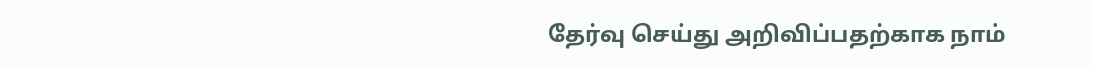தேர்வு செய்து அறிவிப்பதற்காக நாம்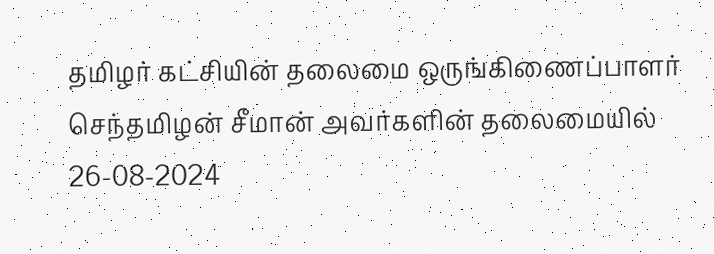தமிழர் கட்சியின் தலைமை ஒருங்கிணைப்பாளர் செந்தமிழன் சீமான் அவர்களின் தலைமையில் 26-08-2024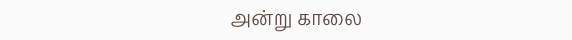அன்று காலை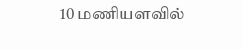10 மணியளவில்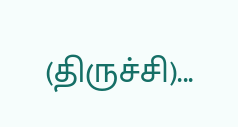(திருச்சி)...